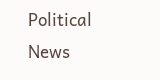Political News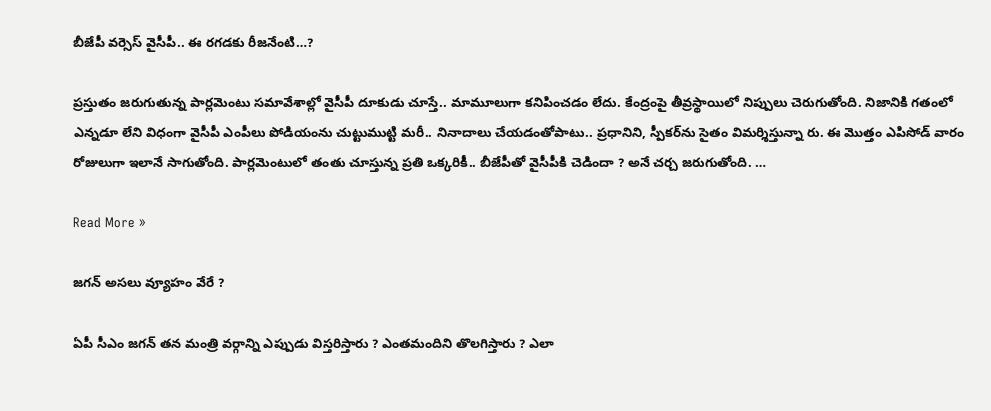బీజేపీ వ‌ర్సెస్ వైసీపీ.. ఈ ర‌గ‌డకు రీజ‌నేంటి…?

ప్ర‌స్తుతం జ‌రుగుతున్న పార్ల‌మెంటు స‌మావేశాల్లో వైసీపీ దూకుడు చూస్తే.. మామూలుగా క‌నిపించ‌డం లేదు. కేంద్రంపై తీవ్ర‌స్థాయిలో నిప్పులు చెరుగుతోంది. నిజానికి గ‌తంలో ఎన్న‌డూ లేని విధంగా వైసీపీ ఎంపీలు పోడియంను చుట్టుముట్టి మ‌రీ.. నినాదాలు చేయ‌డంతోపాటు.. ప్ర‌ధానిని, స్పీక‌ర్‌ను సైతం విమ‌ర్శిస్తున్నా రు. ఈ మొత్తం ఎపిసోడ్ వారం రోజులుగా ఇలానే సాగుతోంది. పార్ల‌మెంటులో తంతు చూస్తున్న ప్ర‌తి ఒక్క‌రికీ.. బీజేపీతో వైసీపీకి చెడిందా ? అనే చ‌ర్చ జ‌రుగుతోంది. …

Read More »

జ‌గ‌న్ అస‌లు వ్యూహం వేరే ?

ఏపీ సీఎం జ‌గ‌న్ త‌న మంత్రి వ‌ర్గాన్ని ఎప్పుడు విస్త‌రిస్తారు ? ఎంత‌మందిని తొల‌గిస్తారు ? ఎలా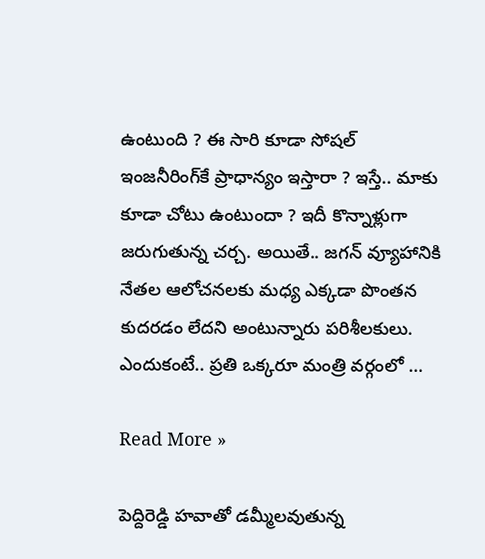ఉంటుంది ? ఈ సారి కూడా సోష‌ల్ ఇంజ‌నీరింగ్‌కే ప్రాధాన్యం ఇస్తారా ? ఇస్తే.. మాకు కూడా చోటు ఉంటుందా ? ఇదీ కొన్నాళ్లుగా జ‌రుగుతున్న చ‌ర్చ‌. అయితే.. జ‌గ‌న్ వ్యూహానికి నేత‌ల ఆలోచ‌న‌ల‌కు మ‌ధ్య ఎక్క‌డా పొంతన కుద‌ర‌డం లేద‌ని అంటున్నారు ప‌రిశీల‌కులు. ఎందుకంటే.. ప్ర‌తి ఒక్క‌రూ మంత్రి వ‌ర్గంలో …

Read More »

పెద్దిరెడ్డి హ‌వాతో డ‌మ్మీల‌వుతున్న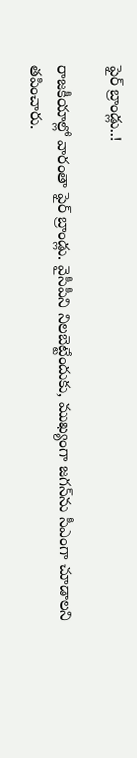ఫైర్ బ్రాండ్లు..!

రాజకీయాల్లో వారంతా ఫైర్ బ్రాండ్లు. వైసీపీని నిల‌బెట్టేందుకు, ముఖ్యంగా జ‌గ‌న్‌ను సీఎంగా చూడాల‌ని త‌పించారు.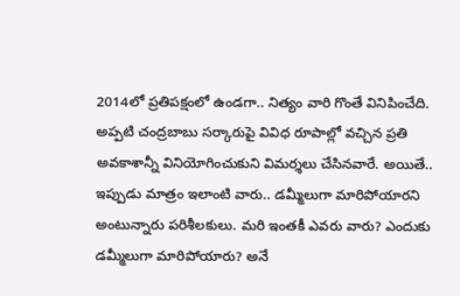2014లో ప్ర‌తిప‌క్షంలో ఉండ‌గా.. నిత్యం వారి గొంతే వినిపించేది. అప్ప‌టి చంద్ర‌బాబు స‌ర్కారుపై వివిధ రూపాల్లో వ‌చ్చిన ప్ర‌తి అవ‌కాశాన్నీ వినియోగించుకుని విమ‌ర్శ‌లు చేసిన‌వారే. అయితే.. ఇప్పుడు మాత్రం ఇలాంటి వారు.. డ‌మ్మీలుగా మారిపోయార‌ని అంటున్నారు ప‌రిశీల‌కులు. మ‌రి ఇంత‌కీ ఎవ‌రు వారు? ఎందుకు డ‌మ్మీలుగా మారిపోయారు? అనే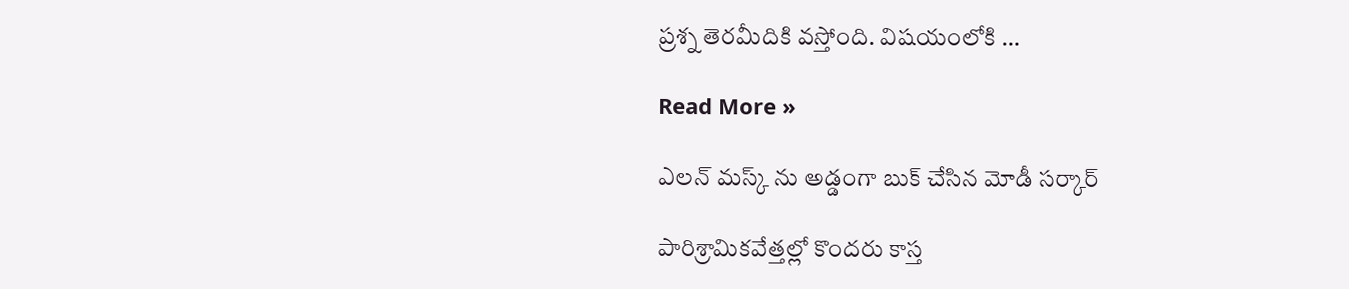ప్ర‌శ్న తెర‌మీదికి వ‌స్తోంది. విష‌యంలోకి …

Read More »

ఎలన్ మస్క్ ను అడ్డంగా బుక్ చేసిన మోడీ సర్కార్

పారిశ్రామికవేత్తల్లో కొందరు కాస్త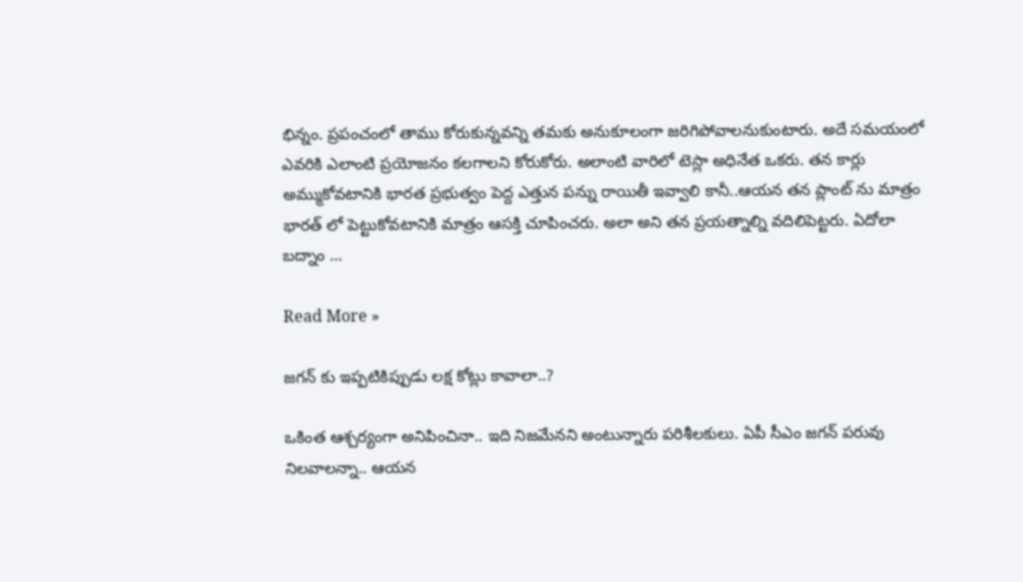భిన్నం. ప్రపంచంలో తాము కోరుకున్నవన్ని తమకు అనుకూలంగా జరిగిపోవాలనుకుంటారు. అదే సమయంలో ఎవరికి ఎలాంటి ప్రయోజనం కలగాలని కోరుకోరు. అలాంటి వారిలో టెస్లా అధినేత ఒకరు. తన కార్లు అమ్ముకోవటానికి భారత ప్రభుత్వం పెద్ద ఎత్తున పన్ను రాయితీ ఇవ్వాలి కానీ..ఆయన తన ప్లాంట్ ను మాత్రం భారత్ లో పెట్టుకోవటానికి మాత్రం ఆసక్తి చూపించరు. అలా అని తన ప్రయత్నాల్ని వదిలిపెట్టరు. ఏదోలా బద్నాం …

Read More »

జ‌గ‌న్ కు ఇప్ప‌టికిప్పుడు ల‌క్ష కోట్లు కావాలా..?

ఒకింత ఆశ్చ‌ర్యంగా అనిపించినా.. ఇది నిజ‌మేన‌ని అంటున్నారు ప‌రిశీల‌కులు. ఏపీ సీఎం జ‌గ‌న్ ప‌రువు నిల‌వాల‌న్నా.. ఆయ‌న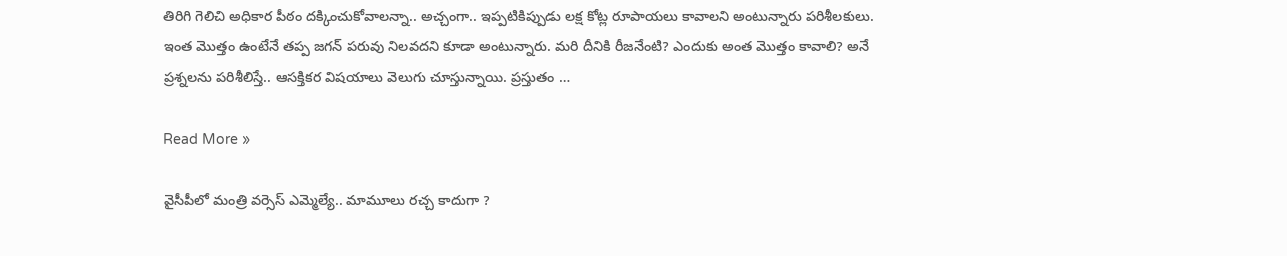తిరిగి గెలిచి అధికార పీఠం ద‌క్కించుకోవాల‌న్నా.. అచ్చంగా.. ఇప్ప‌టికిప్పుడు ల‌క్ష కోట్ల రూపాయ‌లు కావాల‌ని అంటున్నారు ప‌రిశీల‌కులు. ఇంత మొత్తం ఉంటేనే త‌ప్ప జ‌గ‌న్ ప‌రువు నిల‌వ‌ద‌ని కూడా అంటున్నారు. మ‌రి దీనికి రీజ‌నేంటి? ఎందుకు అంత మొత్తం కావాలి? అనే ప్ర‌శ్న‌ల‌ను ప‌రిశీలిస్తే.. ఆస‌క్తిక‌ర విష‌యాలు వెలుగు చూస్తున్నాయి. ప్ర‌స్తుతం …

Read More »

వైసీపీలో మంత్రి వ‌ర్సెస్ ఎమ్మెల్యే.. మామూలు రచ్చ కాదుగా ?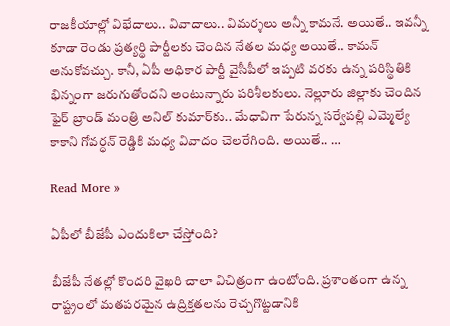రాజ‌కీయాల్లో విభేదాలు.. వివాదాలు.. విమ‌ర్శ‌లు అన్నీ కామ‌నే. అయితే.. ఇవ‌న్నీ కూడా రెండు ప్ర‌త్య‌ర్థి పార్టీల‌కు చెందిన నేత‌ల మ‌ధ్య అయితే.. కామ‌న్ అనుకోవ‌చ్చు. కానీ, ఏపీ అధికార పార్టీ వైసీపీలో ఇప్ప‌టి వ‌ర‌కు ఉన్న ప‌రిస్థితికి భిన్నంగా జ‌రుగుతోంద‌ని అంటున్నారు ప‌రిశీల‌కులు. నెల్లూరు జిల్లాకు చెందిన ఫైర్ బ్రాండ్ మంత్రి అనిల్ కుమార్‌కు.. మేధావిగా పేరున్న స‌ర్వేప‌ల్లి ఎమ్మెల్యే కాకాని గోవ‌ర్ధ‌న్ రెడ్డికి మ‌ధ్య వివాదం చెల‌రేగింది. అయితే.. …

Read More »

ఏపీలో బీజేపీ ఎందుకిలా చేస్తోంది?

బీజేపీ నేతల్లో కొందరి వైఖరి చాలా విచిత్రంగా ఉంటోంది. ప్రశాంతంగా ఉన్న రాష్ట్రంలో మతపరమైన ఉద్రిక్తతలను రెచ్చగొట్టడానికి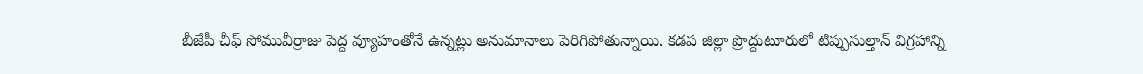బీజేపీ చీఫ్ సోమువీర్రాజు పెద్ద వ్యూహంతోనే ఉన్నట్లు అనుమానాలు పెరిగిపోతున్నాయి. కడప జిల్లా ప్రొద్దుటూరులో టిప్పుసుల్తాన్ విగ్రహాన్ని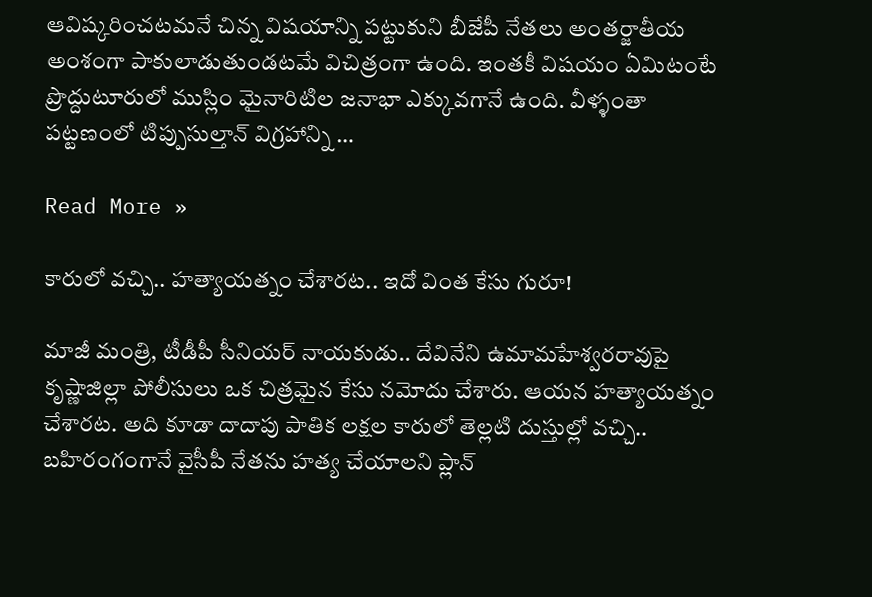ఆవిష్కరించటమనే చిన్న విషయాన్ని పట్టుకుని బీజేపీ నేతలు అంతర్జాతీయ అంశంగా పాకులాడుతుండటమే విచిత్రంగా ఉంది. ఇంతకీ విషయం ఏమిటంటే ప్రొద్దుటూరులో ముస్లిం మైనారిటిల జనాభా ఎక్కువగానే ఉంది. వీళ్ళంతా పట్టణంలో టిప్పుసుల్తాన్ విగ్రహాన్ని …

Read More »

కారులో వ‌చ్చి.. హ‌త్యాయ‌త్నం చేశార‌ట‌.. ఇదో వింత కేసు గురూ!

మాజీ మంత్రి, టీడీపీ సీనియ‌ర్ నాయ‌కుడు.. దేవినేని ఉమామ‌హేశ్వ‌ర‌రావుపై కృష్ణాజిల్లా పోలీసులు ఒక చిత్ర‌మైన కేసు న‌మోదు చేశారు. ఆయ‌న హ‌త్యాయ‌త్నం చేశార‌ట‌. అది కూడా దాదాపు పాతిక ల‌క్ష‌ల కారులో తెల్ల‌టి దుస్తుల్లో వ‌చ్చి.. బ‌హిరంగంగానే వైసీపీ నేత‌ను హ‌త్య చేయాల‌ని ప్లాన్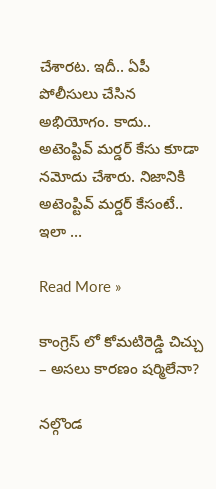చేశార‌ట‌. ఇదీ.. ఏపీ పోలీసులు చేసిన అభియోగం. కాదు.. అటెంప్టివ్ మ‌ర్డ‌ర్‌ కేసు కూడా న‌మోదు చేశారు. నిజానికి అటెంప్టివ్ మ‌ర్డ‌ర్ కేసంటే.. ఇలా …

Read More »

కాంగ్రెస్ లో కోమటిరెడ్డి చిచ్చు – అసలు కారణం షర్మిలేనా?

నల్గొండ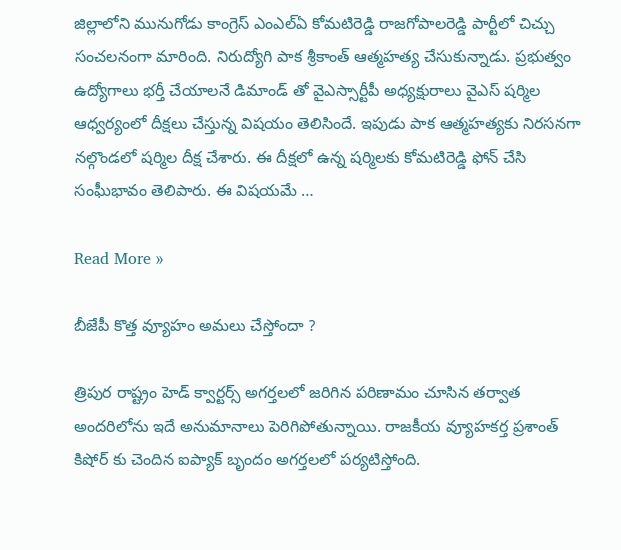జిల్లాలోని మునుగోడు కాంగ్రెస్ ఎంఎల్ఏ కోమటిరెడ్డి రాజగోపాలరెడ్డి పార్టీలో చిచ్చు సంచలనంగా మారింది. నిరుద్యోగి పాక శ్రీకాంత్ ఆత్మహత్య చేసుకున్నాడు. ప్రభుత్వం ఉద్యోగాలు భర్తీ చేయాలనే డిమాండ్ తో వైఎస్సార్టీపీ అధ్యక్షురాలు వైఎస్ షర్మిల ఆధ్వర్యంలో దీక్షలు చేస్తున్న విషయం తెలిసిందే. ఇపుడు పాక ఆత్మహత్యకు నిరసనగా నల్గొండలో షర్మిల దీక్ష చేశారు. ఈ దీక్షలో ఉన్న షర్మిలకు కోమటిరెడ్డి ఫోన్ చేసి సంఘీభావం తెలిపారు. ఈ విషయమే …

Read More »

బీజేపీ కొత్త వ్యూహం అమలు చేస్తోందా ?

త్రిపుర రాష్ట్రం హెడ్ క్వార్టర్స్ అగర్తలలో జరిగిన పరిణామం చూసిన తర్వాత అందరిలోను ఇదే అనుమానాలు పెరిగిపోతున్నాయి. రాజకీయ వ్యూహకర్త ప్రశాంత్ కిషోర్ కు చెందిన ఐప్యాక్ బృందం అగర్తలలో పర్యటిస్తోంది.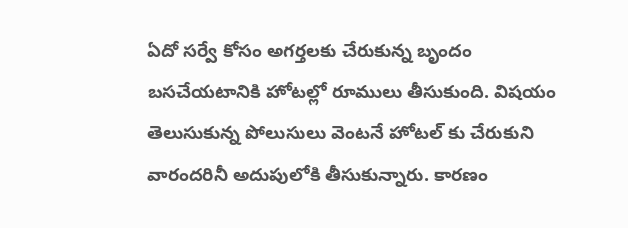ఏదో సర్వే కోసం అగర్తలకు చేరుకున్న బృందం బసచేయటానికి హోటల్లో రూములు తీసుకుంది. విషయం తెలుసుకున్న పోలుసులు వెంటనే హోటల్ కు చేరుకుని వారందరినీ అదుపులోకి తీసుకున్నారు. కారణం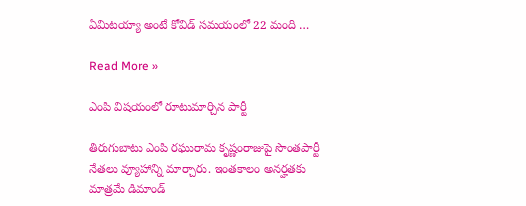ఏమిటయ్యా అంటే కోవిడ్ సమయంలో 22 మంది …

Read More »

ఎంపి విషయంలో రూటుమార్చిన పార్టీ

తిరుగుబాటు ఎంపి రఘురామ కృష్ణంరాజుపై సొంతపార్టీ నేతలు వ్యూహాన్ని మార్చారు. ఇంతకాలం అనర్హతకు మాత్రమే డిమాండ్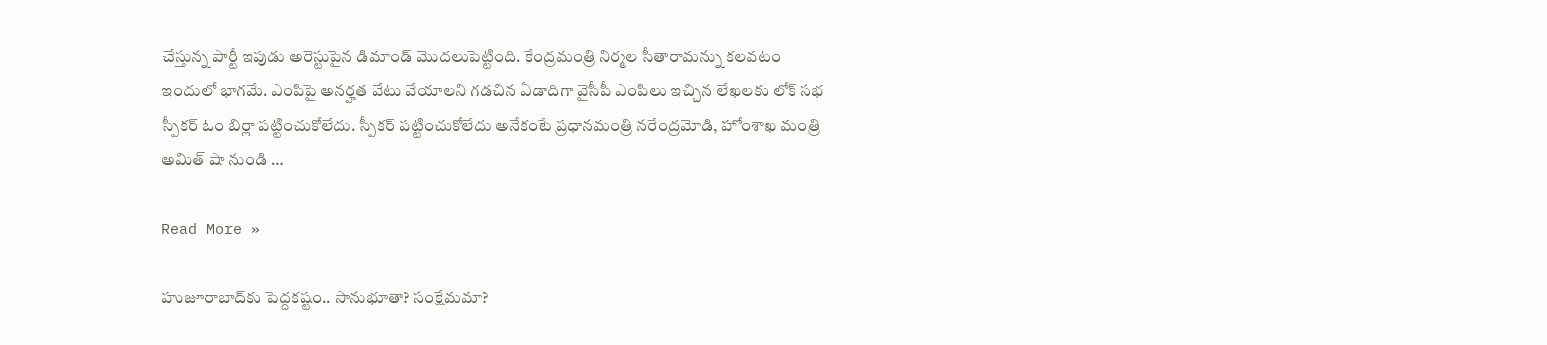చేస్తున్న పార్టీ ఇపుడు అరెస్టుపైన డిమాండ్ మొదలుపెట్టింది. కేంద్రమంత్రి నిర్మల సీతారామన్ను కలవటం ఇందులో భాగమే. ఎంపిపై అనర్హత వేటు వేయాలని గడచిన ఏడాదిగా వైసీపీ ఎంపిలు ఇచ్చిన లేఖలకు లోక్ సభ స్పీకర్ ఓం బిర్లా పట్టించుకోలేదు. స్పీకర్ పట్టించుకోలేదు అనేకంటే ప్రధానమంత్రి నరేంద్రమోడి, హోంశాఖ మంత్రి అమిత్ షా నుండి …

Read More »

హుజూరాబాద్‌కు పెద్ద‌క‌ష్టం.. సానుభూతా? సంక్షేమ‌మా?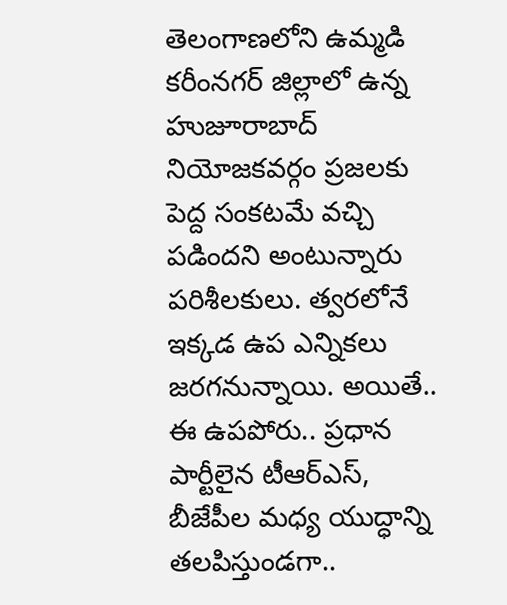తెలంగాణ‌లోని ఉమ్మ‌డి క‌రీంన‌గ‌ర్ జిల్లాలో ఉన్న హుజూరాబాద్ నియోజ‌క‌వ‌ర్గం ప్ర‌జ‌ల‌కు పెద్ద సంక‌ట‌మే వ‌చ్చి ప‌డింద‌ని అంటున్నారు ప‌రిశీల‌కులు. త్వ‌ర‌లోనే ఇక్క‌డ ఉప ఎన్నిక‌లు జ‌ర‌గ‌నున్నాయి. అయితే.. ఈ ఉప‌పోరు.. ప్ర‌ధాన పార్టీలైన టీఆర్ఎస్‌, బీజేపీల మ‌ధ్య యుద్ధాన్ని త‌ల‌పిస్తుండ‌గా..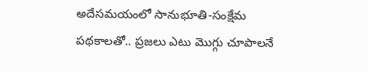అదేస‌మ‌యంలో సానుభూతి-సంక్షేమ ప‌థ‌కాలతో.. ప్ర‌జ‌లు ఎటు మొగ్గు చూపాల‌నే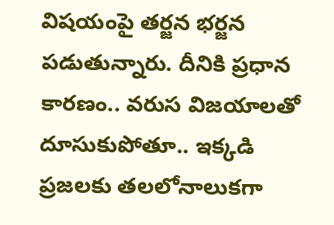విష‌యంపై త‌ర్జ‌న భ‌ర్జ‌న ప‌డుతున్నారు. దీనికి ప్ర‌ధాన కార‌ణం.. వ‌రుస విజ‌యాల‌తో దూసుకుపోతూ.. ఇక్క‌డి ప్ర‌జ‌ల‌కు త‌ల‌లోనాలుక‌గా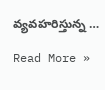వ్య‌వ‌హ‌రిస్తున్న …

Read More »